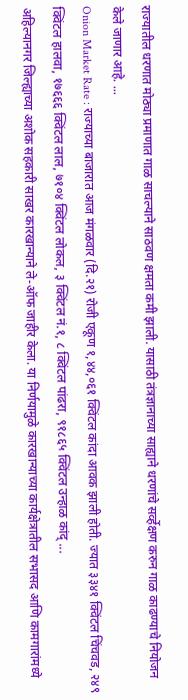राज्यातील धरणात मोठ्या प्रमाणात गाळ साचल्याने साठवण क्षमता कमी झाली. यासाठी तंत्रज्ञानाच्या साह्याने धरणांचे सर्व्हेक्षण करुन गाळ काढण्याचे नियोजन केले जाणार आहे. ...
Onion Market Rate : राज्याच्या बाजारात आज मंगळवार (दि.२१) रोजी एकूण १,४४,०६१ क्विंटल कांदा आवक झाली होती. ज्यात ३३४१ क्विंटल चिंचवड, २४९ क्विंटल हालवा, १७६६६ क्विंटल लाल, ७१०४ क्विंटल लोकल, ३ क्विंटल नं.१, ८ क्विंटल पांढरा, ९१८६५ क्विंटल उन्हाळ कांद् ...
अहिल्यानगर जिल्ह्याच्या अशोक सहकारी साखर कारखान्याने ले-ऑफ जाहीर केला. या निर्णयामुळे कारखान्याच्या कार्यक्षेत्रातील सभासद आणि कामगारांमध्ये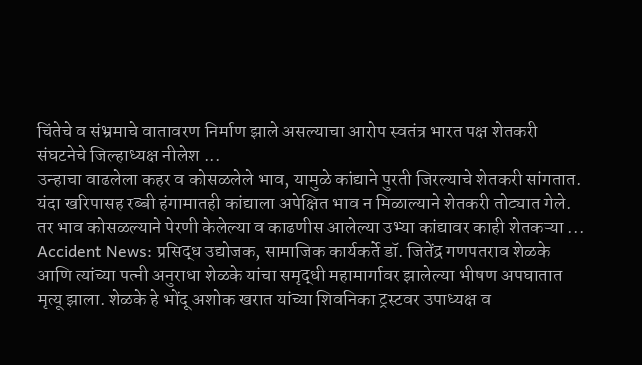चिंतेचे व संभ्रमाचे वातावरण निर्माण झाले असल्याचा आरोप स्वतंत्र भारत पक्ष शेतकरी संघटनेचे जिल्हाध्यक्ष नीलेश ...
उन्हाचा वाढलेला कहर व कोसळलेले भाव, यामुळे कांद्याने पुरती जिरल्याचे शेतकरी सांगतात. यंदा खरिपासह रब्बी हंगामातही कांद्याला अपेक्षित भाव न मिळाल्याने शेतकरी तोट्यात गेले. तर भाव कोसळल्याने पेरणी केलेल्या व काढणीस आलेल्या उभ्या कांद्यावर काही शेतकऱ्या ...
Accident News: प्रसिद्ध उद्योजक, सामाजिक कार्यकर्ते डॉ. जितेंद्र गणपतराव शेळके आणि त्यांच्या पत्नी अनुराधा शेळके यांचा समृद्धी महामार्गावर झालेल्या भीषण अपघातात मृत्यू झाला. शेळके हे भोंदू अशोक खरात यांच्या शिवनिका ट्रस्टवर उपाध्यक्ष व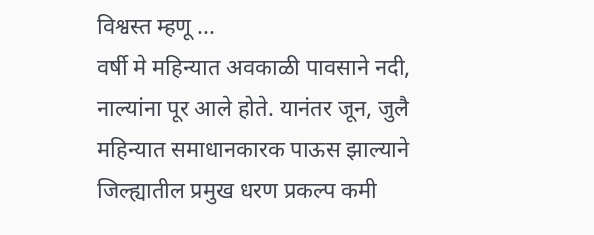विश्वस्त म्हणू ...
वर्षी मे महिन्यात अवकाळी पावसाने नदी, नाल्यांना पूर आले होते. यानंतर जून, जुलै महिन्यात समाधानकारक पाऊस झाल्याने जिल्ह्यातील प्रमुख धरण प्रकल्प कमी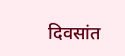दिवसांत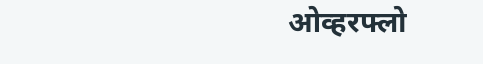ओव्हरफ्लो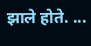झाले होते. ...